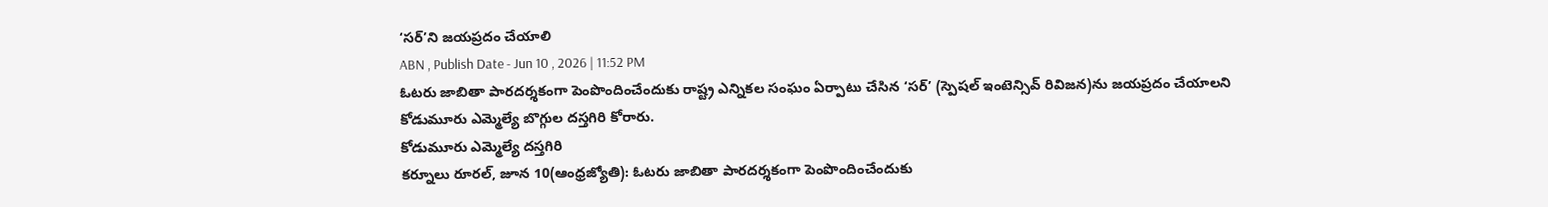‘సర్’ని జయప్రదం చేయాలి
ABN , Publish Date - Jun 10 , 2026 | 11:52 PM
ఓటరు జాబితా పారదర్శకంగా పెంపొందించేందుకు రాష్ట్ర ఎన్నికల సంఘం ఏర్పాటు చేసిన ‘సర్’ (స్పెషల్ ఇంటెన్సివ్ రివిజన)ను జయప్రదం చేయాలని కోడుమూరు ఎమ్మెల్యే బొగ్గుల దస్తగిరి కోరారు.
కోడుమూరు ఎమ్మెల్యే దస్తగిరి
కర్నూలు రూరల్, జూన 10(ఆంధ్రజ్యోతి): ఓటరు జాబితా పారదర్శకంగా పెంపొందించేందుకు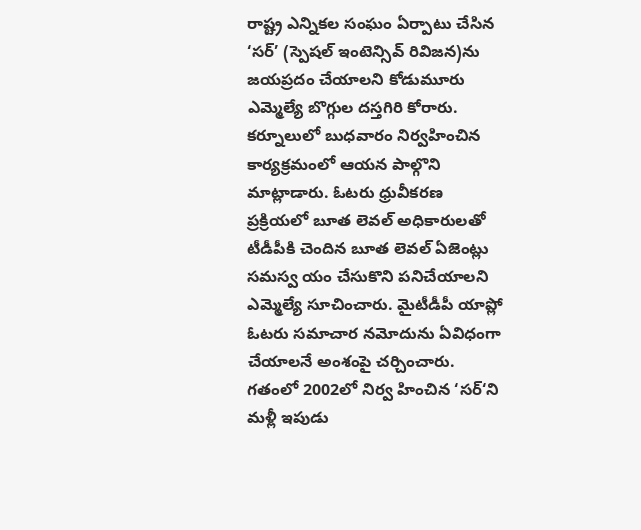రాష్ట్ర ఎన్నికల సంఘం ఏర్పాటు చేసిన ‘సర్’ (స్పెషల్ ఇంటెన్సివ్ రివిజన)ను జయప్రదం చేయాలని కోడుమూరు ఎమ్మెల్యే బొగ్గుల దస్తగిరి కోరారు. కర్నూలులో బుధవారం నిర్వహించిన కార్యక్రమంలో ఆయన పాల్గొని మాట్లాడారు. ఓటరు ధ్రువీకరణ ప్రక్రియలో బూత లెవల్ అధికారులతో టీడీపీకి చెందిన బూత లెవల్ ఏజెంట్లు సమస్వ యం చేసుకొని పనిచేయాలని ఎమ్మెల్యే సూచించారు. మైటీడీపీ యాప్లో ఓటరు సమాచార నమోదును ఏవిధంగా చేయాలనే అంశంపై చర్చించారు. గతంలో 2002లో నిర్వ హించిన ‘సర్‘ని మళ్లీ ఇపుడు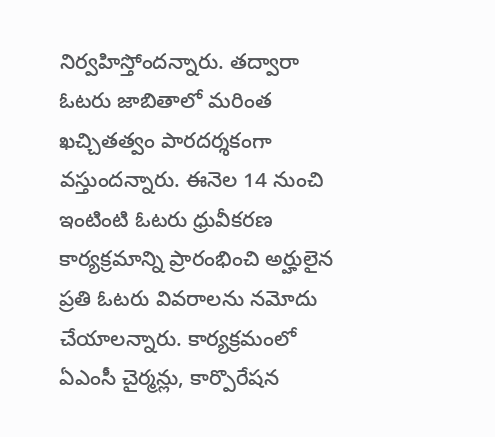నిర్వహిస్తోందన్నారు. తద్వారా ఓటరు జాబితాలో మరింత ఖచ్చితత్వం పారదర్శకంగా వస్తుందన్నారు. ఈనెల 14 నుంచి ఇంటింటి ఓటరు ధ్రువీకరణ కార్యక్రమాన్ని ప్రారంభించి అర్హులైన ప్రతి ఓటరు వివరాలను నమోదు చేయాలన్నారు. కార్యక్రమంలో ఏఎంసీ చైర్మన్లు, కార్పొరేషన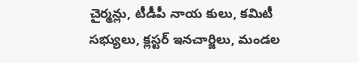చైర్మన్లు, టీడీపీ నాయ కులు, కమిటీ సభ్యులు, క్లస్టర్ ఇనచార్జిలు, మండల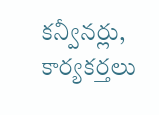కన్వీనర్లు, కార్యకర్తలు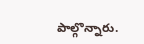పాల్గొన్నారు.